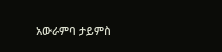አውራምባ ታይምስ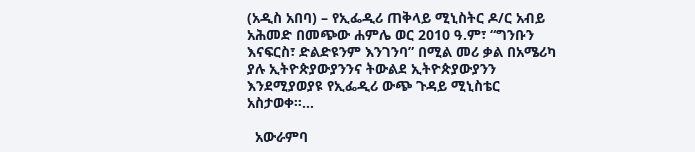(አዲስ አበባ) – የኢፌዲሪ ጠቅላይ ሚኒስትር ዶ/ር አብይ አሕመድ በመጭው ሐምሌ ወር 2010 ዓ.ም፣ “ግንቡን እናፍርስ፣ ድልድዩንም እንገንባ” በሚል መሪ ቃል በአሜሪካ ያሉ ኢትዮጵያውያንንና ትውልደ ኢትዮጵያውያንን እንደሚያወያዩ የኢፌዲሪ ውጭ ጉዳይ ሚኒስቴር አስታወቀ።...

  አውራምባ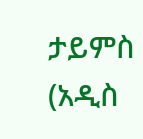ታይምስ (አዲስ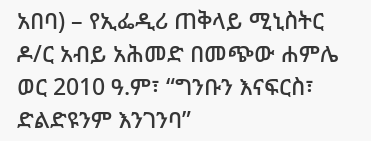አበባ) – የኢፌዲሪ ጠቅላይ ሚኒስትር ዶ/ር አብይ አሕመድ በመጭው ሐምሌ ወር 2010 ዓ.ም፣ “ግንቡን እናፍርስ፣ ድልድዩንም እንገንባ”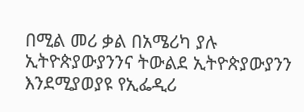በሚል መሪ ቃል በአሜሪካ ያሉ ኢትዮጵያውያንንና ትውልደ ኢትዮጵያውያንን እንደሚያወያዩ የኢፌዲሪ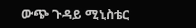ውጭ ጉዳይ ሚኒስቴር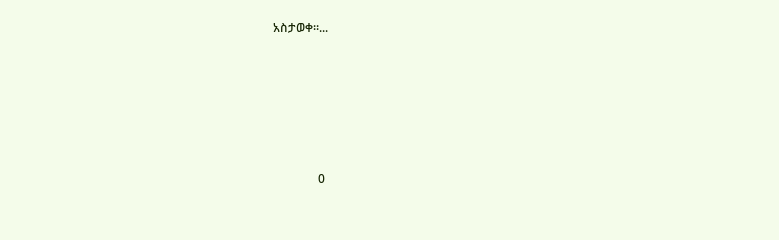አስታወቀ።...






               0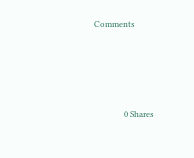Comments




               0 Shares